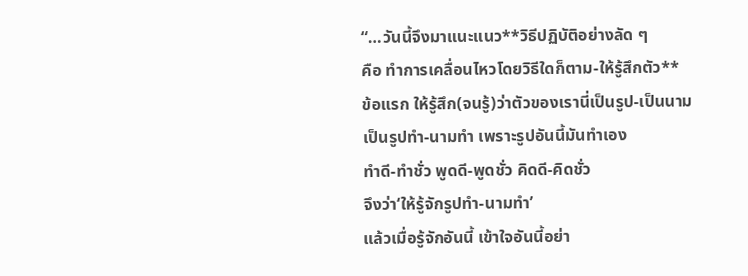“…วันนี้จึงมาแนะแนว**วิธีปฏิบัติอย่างลัด ๆ
คือ ทำการเคลื่อนไหวโดยวิธีใดก็ตาม-ให้รู้สึกตัว**
ข้อแรก ให้รู้สึก(จนรู้)ว่าตัวของเรานี่เป็นรูป-เป็นนาม
เป็นรูปทำ-นามทำ เพราะรูปอันนี้มันทำเอง
ทำดี-ทำชั่ว พูดดี-พูดชั่ว คิดดี-คิดชั่ว
จึงว่า‘ให้รู้จักรูปทำ-นามทำ’
แล้วเมื่อรู้จักอันนี้ เข้าใจอันนี้อย่า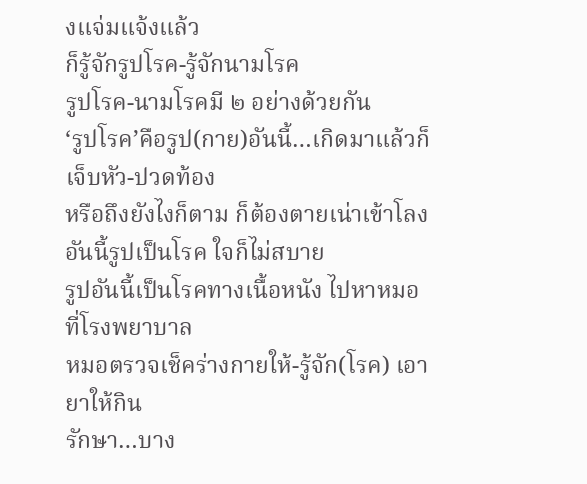งแจ่มแจ้งแล้ว
ก็รู้จักรูปโรค-รู้จักนามโรค
รูปโรค-นามโรคมี ๒ อย่างด้วยกัน
‘รูปโรค’คือรูป(กาย)อันนี้…เกิดมาแล้วก็เจ็บหัว-ปวดท้อง
หรือถึงยังไงก็ตาม ก็ต้องตายเน่าเข้าโลง
อันนี้รูปเป็นโรค ใจก็ไม่สบาย
รูปอันนี้เป็นโรคทางเนื้อหนัง ไปหาหมอที่โรงพยาบาล
หมอตรวจเช็คร่างกายให้-รู้จัก(โรค) เอายาให้กิน
รักษา…บาง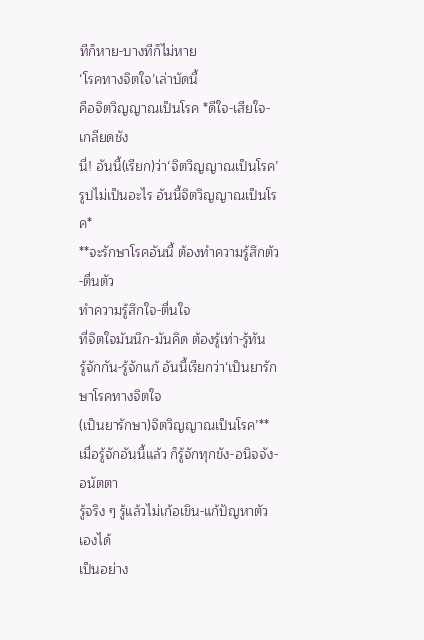ทีก็หาย-บางทีก็ไม่หาย
‘โรคทางจิตใจ’เล่าบัดนี้
คือจิตวิญญาณเป็นโรค *ดีใจ-เสียใจ-เกลียดชัง
นี่! อันนี้(เรียก)ว่า‘จิตวิญญาณเป็นโรค’
รูปไม่เป็นอะไร อันนี้จิตวิญญาณเป็นโรค*
**จะรักษาโรคอันนี้ ต้องทำความรู้สึกตัว-ตื่นตัว
ทำความรู้สึกใจ-ตื่นใจ
ที่จิตใจมันนึก-มันคิด ต้องรู้เท่า-รู้ทัน
รู้จักกัน-รู้จักแก้ อันนี้เรียกว่า‘เป็นยารักษาโรคทางจิตใจ
(เป็นยารักษา)จิตวิญญาณเป็นโรค’**
เมื่อรู้จักอันนี้แล้ว ก็รู้จักทุกขัง-อนิจจัง-อนัตตา
รู้จริง ๆ รู้แล้วไม่เก้อเขิน-แก้ปัญหาตัวเองได้
เป็นอย่าง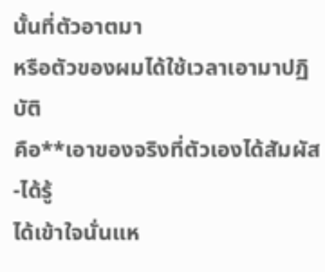นั้นที่ตัวอาตมา
หรือตัวของผมได้ใช้เวลาเอามาปฏิบัติ
คือ**เอาของจริงที่ตัวเองได้สัมผัส-ได้รู้
ได้เข้าใจนั่นแห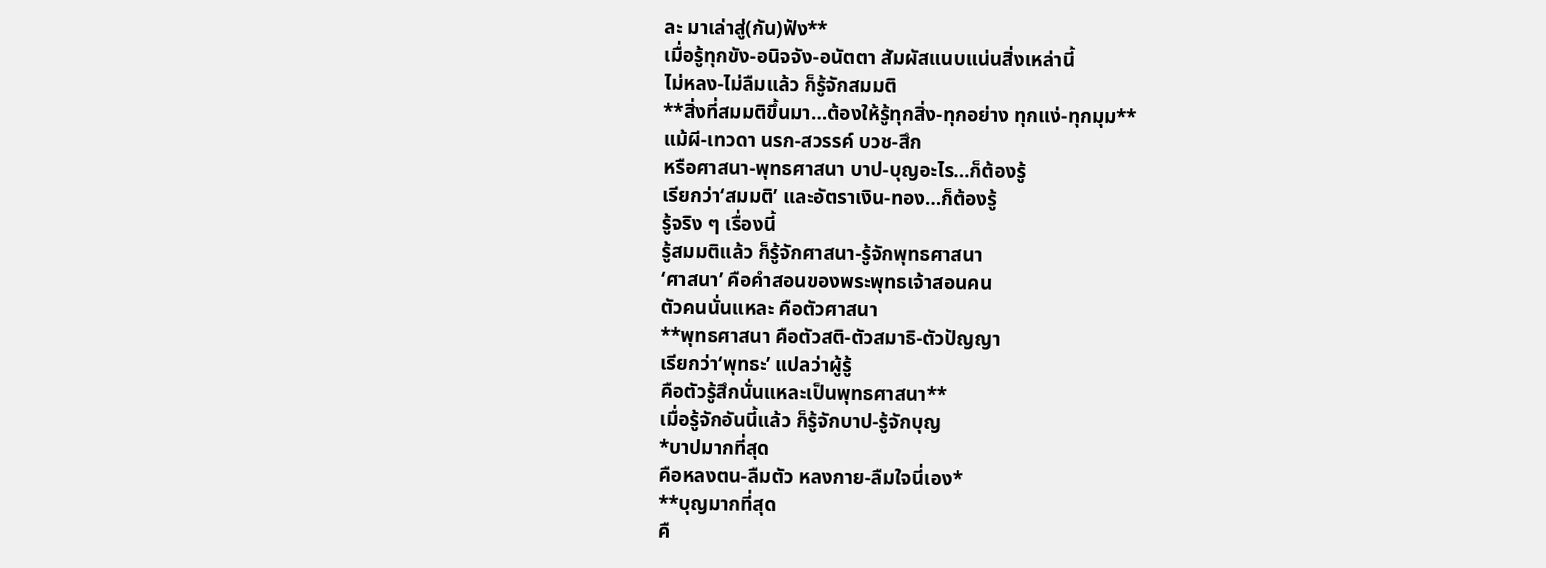ละ มาเล่าสู่(กัน)ฟัง**
เมื่อรู้ทุกขัง-อนิจจัง-อนัตตา สัมผัสแนบแน่นสิ่งเหล่านี้
ไม่หลง-ไม่ลืมแล้ว ก็รู้จักสมมติ
**สิ่งที่สมมติขึ้นมา…ต้องให้รู้ทุกสิ่ง-ทุกอย่าง ทุกแง่-ทุกมุม**
แม้ผี-เทวดา นรก-สวรรค์ บวช-สึก
หรือศาสนา-พุทธศาสนา บาป-บุญอะไร…ก็ต้องรู้
เรียกว่า‘สมมติ’ และอัตราเงิน-ทอง…ก็ต้องรู้
รู้จริง ๆ เรื่องนี้
รู้สมมติแล้ว ก็รู้จักศาสนา-รู้จักพุทธศาสนา
‘ศาสนา’ คือคำสอนของพระพุทธเจ้าสอนคน
ตัวคนนั่นแหละ คือตัวศาสนา
**พุทธศาสนา คือตัวสติ-ตัวสมาธิ-ตัวปัญญา
เรียกว่า‘พุทธะ’ แปลว่าผู้รู้
คือตัวรู้สึกนั่นแหละเป็นพุทธศาสนา**
เมื่อรู้จักอันนี้แล้ว ก็รู้จักบาป-รู้จักบุญ
*บาปมากที่สุด
คือหลงตน-ลืมตัว หลงกาย-ลืมใจนี่เอง*
**บุญมากที่สุด
คื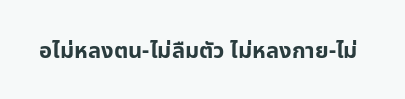อไม่หลงตน-ไม่ลืมตัว ไม่หลงกาย-ไม่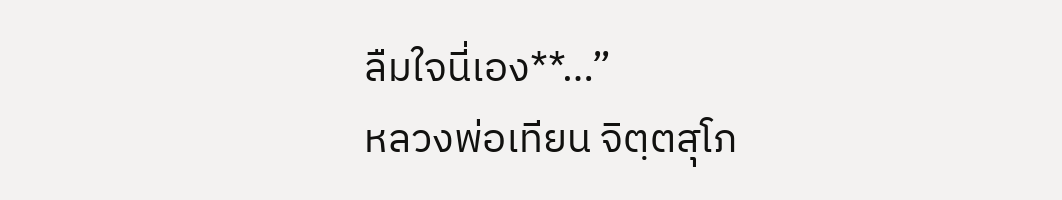ลืมใจนี่เอง**…”
หลวงพ่อเทียน จิตฺตสุโภ